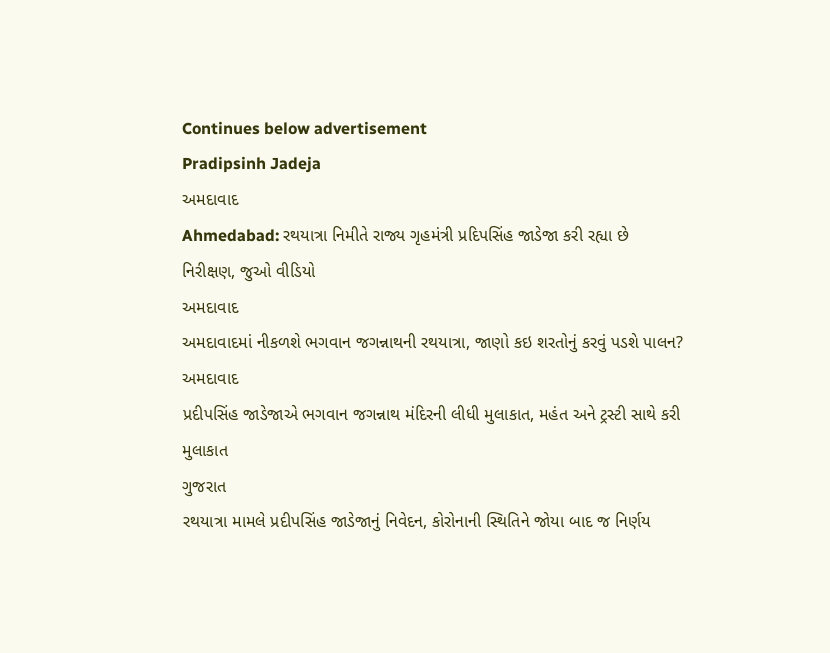Continues below advertisement
Pradipsinh Jadeja
અમદાવાદ
Ahmedabad: રથયાત્રા નિમીતે રાજ્ય ગૃહમંત્રી પ્રદિપસિંહ જાડેજા કરી રહ્યા છે નિરીક્ષણ, જુઓ વીડિયો
અમદાવાદ
અમદાવાદમાં નીકળશે ભગવાન જગન્નાથની રથયાત્રા, જાણો કઇ શરતોનું કરવું પડશે પાલન?
અમદાવાદ
પ્રદીપસિંહ જાડેજાએ ભગવાન જગન્નાથ મંદિરની લીધી મુલાકાત, મહંત અને ટ્રસ્ટી સાથે કરી મુલાકાત
ગુજરાત
રથયાત્રા મામલે પ્રદીપસિંહ જાડેજાનું નિવેદન, કોરોનાની સ્થિતિને જોયા બાદ જ નિર્ણય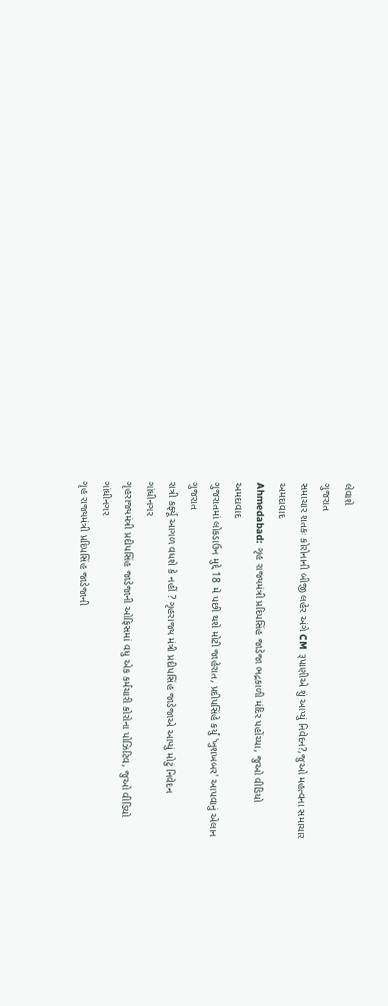લેવાશે
ગુજરાત
સમાચાર શતકઃ કોરોનાની બીજી લહેર અંગે CM રૂપાણીએ શું આપ્યું નિવેદન?,જુઓ મહત્વના સમાચાર
અમદાવાદ
Ahmedabad: ગૃહ રાજ્યમંત્રી પ્રદિપસિંહ જાડેજા ભદ્રકાળી મંદિર પહોંચ્યા, જુઓ વીડિયો
અમદાવાદ
ગુજરાતમાં લોકડાઉન મુદ્દે 18 મે પછી થશે મોટી જાહેરાત, પ્રદીપસિંહે કર્યું 'ખુશખબર' આપવાનું એલાન
ગુજરાત
રાત્રી કર્ફ્યૂ આગળ વધશે કે નહીં ? ગૃહરાજ્ય મંત્રી પ્રદીપસિંહ જાડેજાએ આપ્યું મોટું નિવેદન
ગાંધીનગર
ગૃહરાજ્યમંત્રી પ્રદીપસિંહ જાડેજાની ઓફિસમાં વધુ એક કર્મચારી કોરોના પોઝિટિવ, જુઓ વીડિયો
ગાંધીનગર
ગૃહ રાજ્યમંત્રી પ્રદિપસિંહ જાડેજાની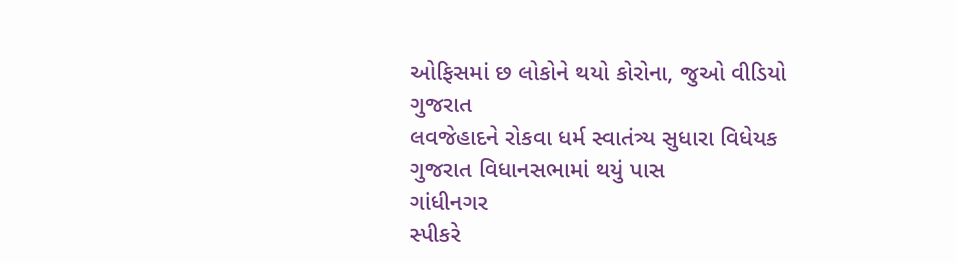ઓફિસમાં છ લોકોને થયો કોરોના, જુઓ વીડિયો
ગુજરાત
લવજેહાદને રોકવા ધર્મ સ્વાતંત્ર્ય સુધારા વિધેયક ગુજરાત વિધાનસભામાં થયું પાસ
ગાંધીનગર
સ્પીકરે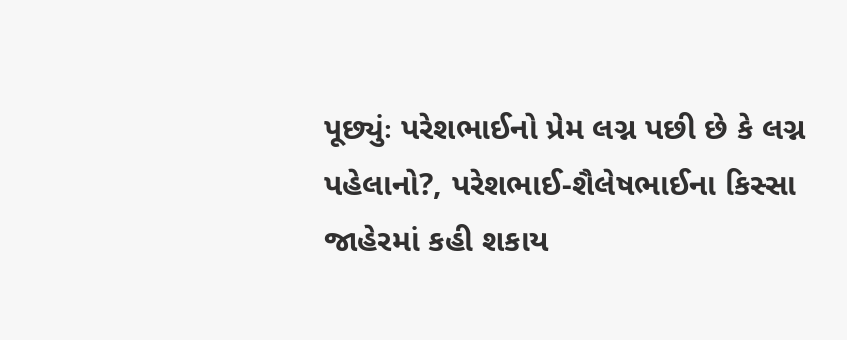પૂછ્યુંઃ પરેશભાઈનો પ્રેમ લગ્ન પછી છે કે લગ્ન પહેલાનો?, પરેશભાઈ-શૈલેષભાઈના કિસ્સા જાહેરમાં કહી શકાય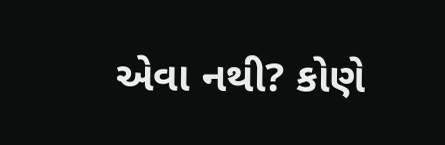એવા નથી? કોણે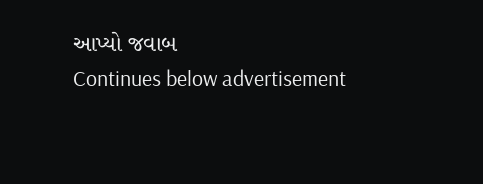આપ્યો જવાબ
Continues below advertisement